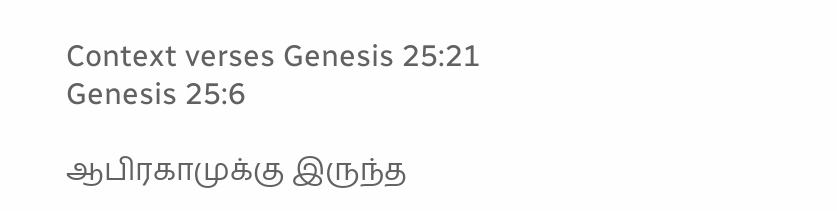Context verses Genesis 25:21
Genesis 25:6

ஆபிரகாமுக்கு இருந்த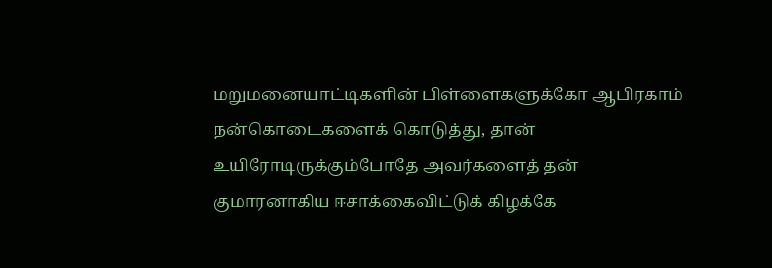மறுமனையாட்டிகளின் பிள்ளைகளுக்கோ ஆபிரகாம் நன்கொடைகளைக் கொடுத்து, தான் உயிரோடிருக்கும்போதே அவர்களைத் தன் குமாரனாகிய ஈசாக்கைவிட்டுக் கிழக்கே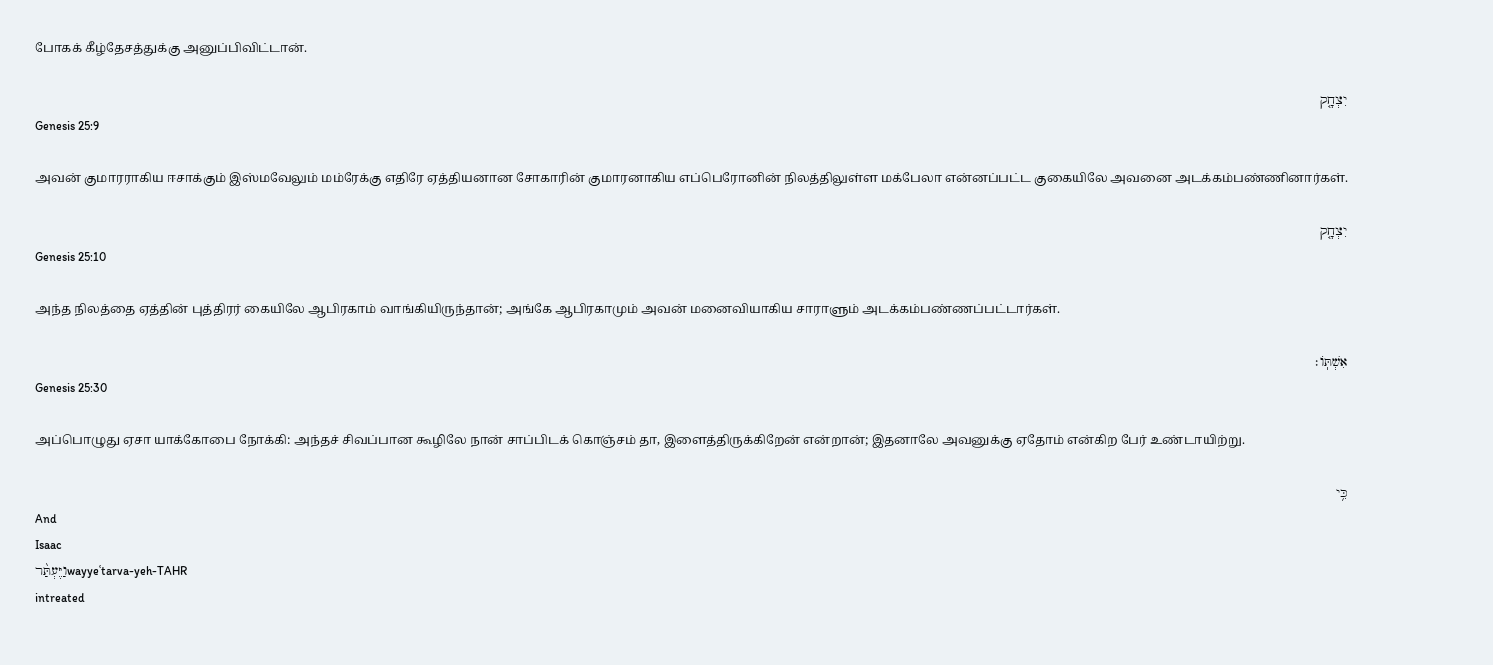போகக் கீழ்தேசத்துக்கு அனுப்பிவிட்டான்.

יִצְחָ֤ק
Genesis 25:9

அவன் குமாரராகிய ஈசாக்கும் இஸ்மவேலும் மம்ரேக்கு எதிரே ஏத்தியனான சோகாரின் குமாரனாகிய எப்பெரோனின் நிலத்திலுள்ள மக்பேலா என்னப்பட்ட குகையிலே அவனை அடக்கம்பண்ணினார்கள்.

יִצְחָ֤ק
Genesis 25:10

அந்த நிலத்தை ஏத்தின் புத்திரர் கையிலே ஆபிரகாம் வாங்கியிருந்தான்; அங்கே ஆபிரகாமும் அவன் மனைவியாகிய சாராளும் அடக்கம்பண்ணப்பட்டார்கள்.

אִשְׁתּֽוֹ׃
Genesis 25:30

அப்பொழுது ஏசா யாக்கோபை நோக்கி: அந்தச் சிவப்பான கூழிலே நான் சாப்பிடக் கொஞ்சம் தா, இளைத்திருக்கிறேன் என்றான்; இதனாலே அவனுக்கு ஏதோம் என்கிற பேர் உண்டாயிற்று.

כִּ֥י
And
Isaac
וַיֶּעְתַּ֨רwayyeʿtarva-yeh-TAHR
intreated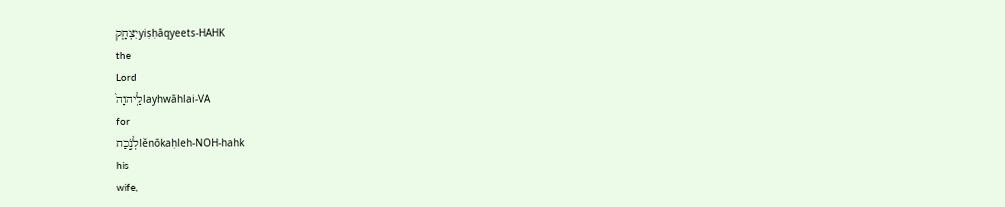יִצְחָ֤קyiṣḥāqyeets-HAHK
the
Lord
לַֽיהוָה֙layhwāhlai-VA
for
לְנֹ֣כַחlĕnōkaḥleh-NOH-hahk
his
wife,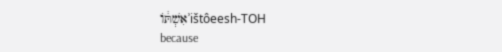אִשְׁתּ֔וֹʾištôeesh-TOH
because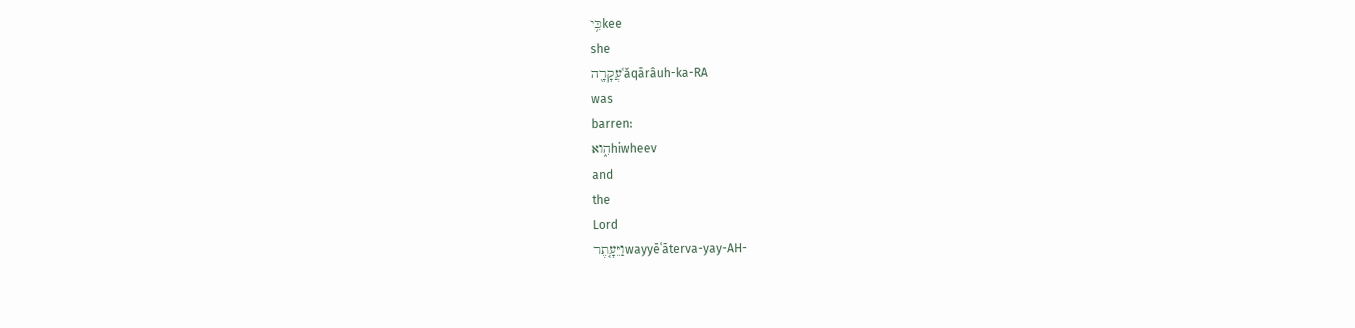כִּ֥יkee
she
עֲקָרָ֖הʿăqārâuh-ka-RA
was
barren:
הִ֑ואhiwheev
and
the
Lord
וַיֵּעָ֤תֶרwayyēʿāterva-yay-AH-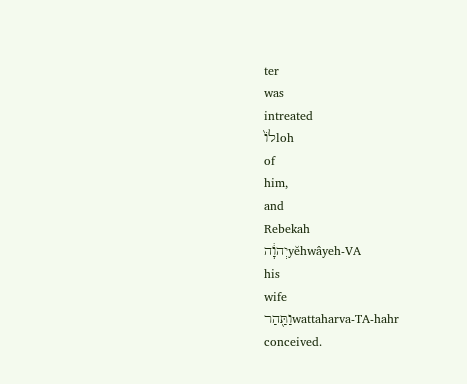ter
was
intreated
לוֹ֙loh
of
him,
and
Rebekah
יְהוָ֔הyĕhwâyeh-VA
his
wife
וַתַּ֖הַרwattaharva-TA-hahr
conceived.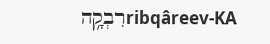רִבְקָ֥הribqâreev-KA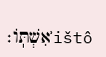אִשְׁתּֽוֹ׃ʾištô